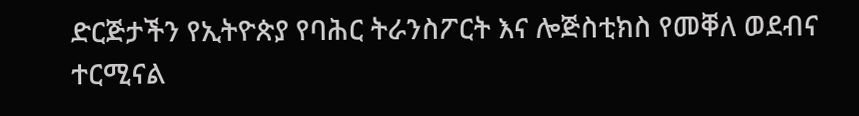ድርጅታችን የኢትዮጵያ የባሕር ትራንስፖርት እና ሎጅስቲክስ የመቐለ ወደብና ተርሚናል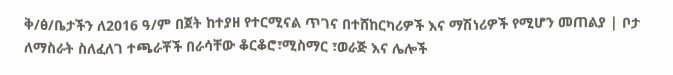ቅ/ፅ/ቤታችን ለ2016 ዓ/ም በጀት ከተያዘ የተርሚናል ጥገና በተሸከርካሪዎች እና ማሽነሪዎች የሚሆን መጠልያ | ቦታ ለማስራት ስለፈለገ ተጫራቾች በራሳቸው ቆርቆሮ፣ሚስማር ፣ወራጅ እና ሌሎች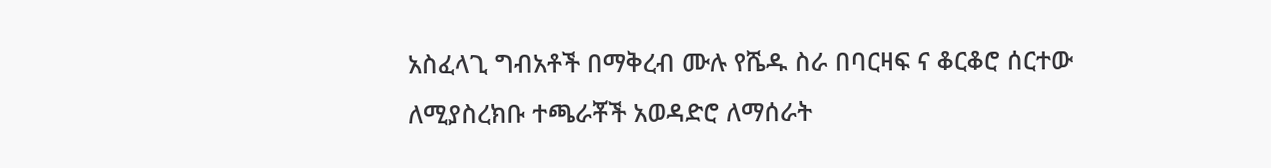አስፈላጊ ግብአቶች በማቅረብ ሙሉ የሼዱ ስራ በባርዛፍ ና ቆርቆሮ ሰርተው ለሚያስረክቡ ተጫራቾች አወዳድሮ ለማሰራት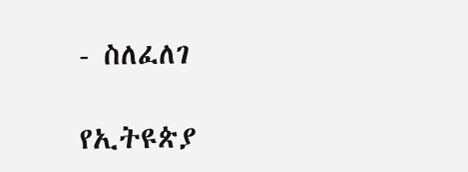- ስለፈለገ

የኢትዩጵያ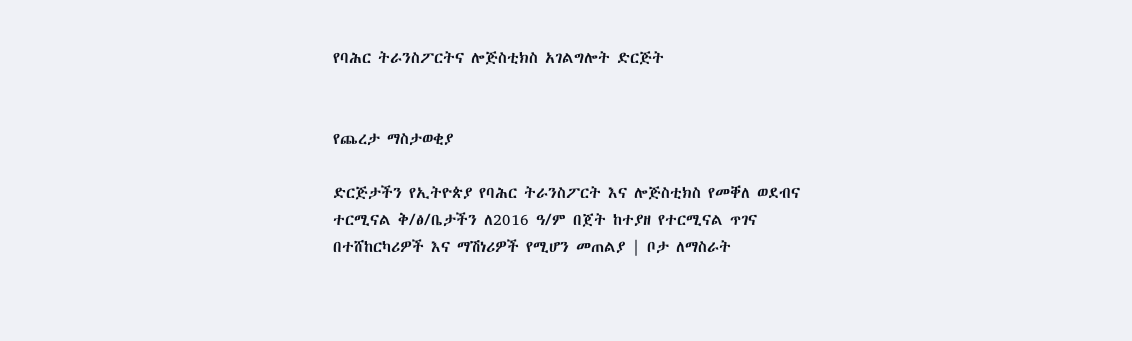የባሕር ትራንስፖርትና ሎጅስቲክስ አገልግሎት ድርጅት


የጨረታ ማስታወቂያ

ድርጅታችን የኢትዮጵያ የባሕር ትራንስፖርት እና ሎጅስቲክስ የመቐለ ወደብና ተርሚናል ቅ/ፅ/ቤታችን ለ2016 ዓ/ም በጀት ከተያዘ የተርሚናል ጥገና በተሸከርካሪዎች እና ማሽነሪዎች የሚሆን መጠልያ | ቦታ ለማስራት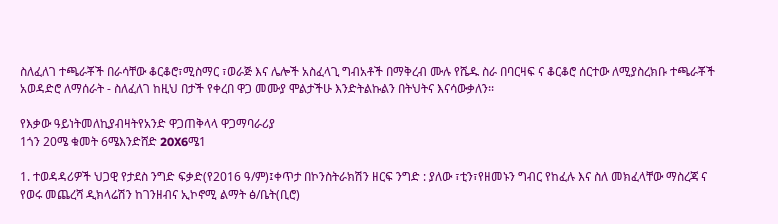ስለፈለገ ተጫራቾች በራሳቸው ቆርቆሮ፣ሚስማር ፣ወራጅ እና ሌሎች አስፈላጊ ግብአቶች በማቅረብ ሙሉ የሼዱ ስራ በባርዛፍ ና ቆርቆሮ ሰርተው ለሚያስረክቡ ተጫራቾች አወዳድሮ ለማሰራት - ስለፈለገ ከዚህ በታች የቀረበ ዋጋ መሙያ ሞልታችሁ እንድትልኩልን በትህትና እናሳውቃለን፡፡

የእቃው ዓይነትመለኪያብዛትየአንድ ዋጋጠቅላላ ዋጋማባራሪያ
1ጎን 20ሜ ቁመት 6ሜእንድሸድ 20X6ሜ1

1. ተወዳዳሪዎች ህጋዊ የታደስ ንግድ ፍቃድ(የ2016 ዓ/ም)፤ቀጥታ በኮንስትራክሽን ዘርፍ ንግድ : ያለው ፣ቲን፣የዘመኑን ግብር የከፈሉ እና ስለ መክፈላቸው ማስረጃ ና የወሩ መጨረሻ ዲክላሬሽን ከገንዘብና ኢኮኖሚ ልማት ፅ/ቤት(ቢሮ)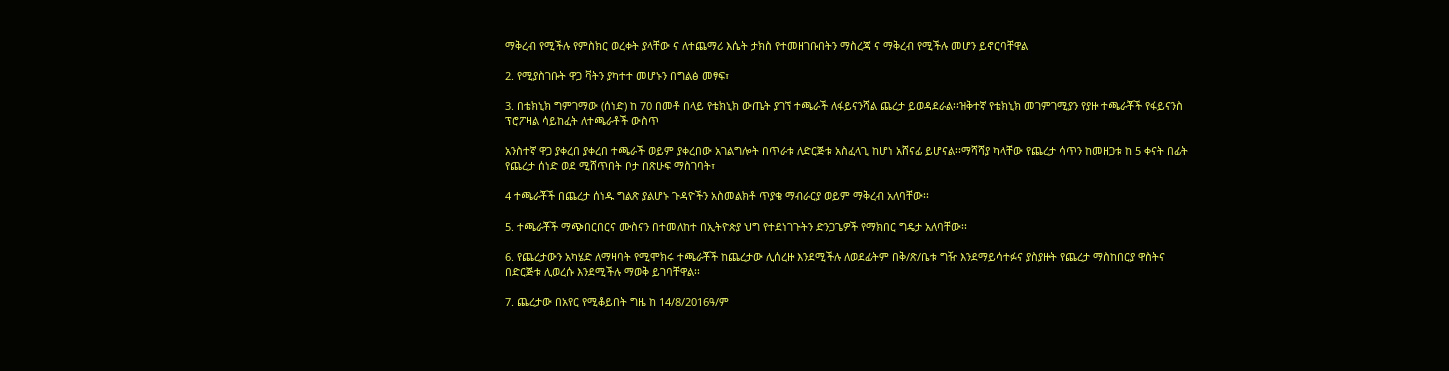ማቅረብ የሚችሉ የምስክር ወረቀት ያላቸው ና ለተጨማሪ እሴት ታክስ የተመዘገቡበትን ማስረጃ ና ማቅረብ የሚችሉ መሆን ይኖርባቸዋል

2. የሚያስገቡት ዋጋ ቫትን ያካተተ መሆኑን በግልፅ መፃፍ፣

3. በቴክኒክ ግምገማው (ሰነድ) ከ 70 በመቶ በላይ የቴክኒክ ውጤት ያገኘ ተጫራች ለፋይናንሻል ጨረታ ይወዳደራል፡፡ዝቅተኛ የቴክኒክ መገምገሚያን የያዙ ተጫራቾች የፋይናንስ ፕሮፖዛል ሳይከፈት ለተጫራቶች ውስጥ

አንስተኛ ዋጋ ያቀረበ ያቀረበ ተጫራች ወይም ያቀረበው አገልግሎት በጥራቱ ለድርጅቱ አስፈላጊ ከሆነ አሸናፊ ይሆናል፡፡ማሻሻያ ካላቸው የጨረታ ሳጥን ከመዘጋቱ ከ 5 ቀናት በፊት የጨረታ ሰነድ ወደ ሚሸጥበት ቦታ በጽሁፍ ማስገባት፣

4 ተጫራቾች በጨረታ ሰነዱ ግልጽ ያልሆኑ ጉዳዮችን አስመልክቶ ጥያቄ ማብራርያ ወይም ማቅረብ አለባቸው፡፡

5. ተጫራቾች ማጭበርበርና ሙስናን በተመለከተ በኢትዮጵያ ህግ የተደነገጉትን ድንጋጌዎች የማክበር ግዴታ አለባቸው፡፡

6. የጨረታውን አካሄድ ለማዛባት የሚሞክሩ ተጫራቾች ከጨረታው ሊሰረዙ እንደሚችሉ ለወደፊትም በቅ/ጽ/ቤቱ ግዥ እንደማይሳተፉና ያስያዙት የጨረታ ማስከበርያ ዋስትና በድርጅቱ ሊወረሱ እንደሚችሉ ማወቅ ይገባቸዋል፡፡

7. ጨረታው በአየር የሚቆይበት ግዜ ከ 14/8/2016ዓ/ም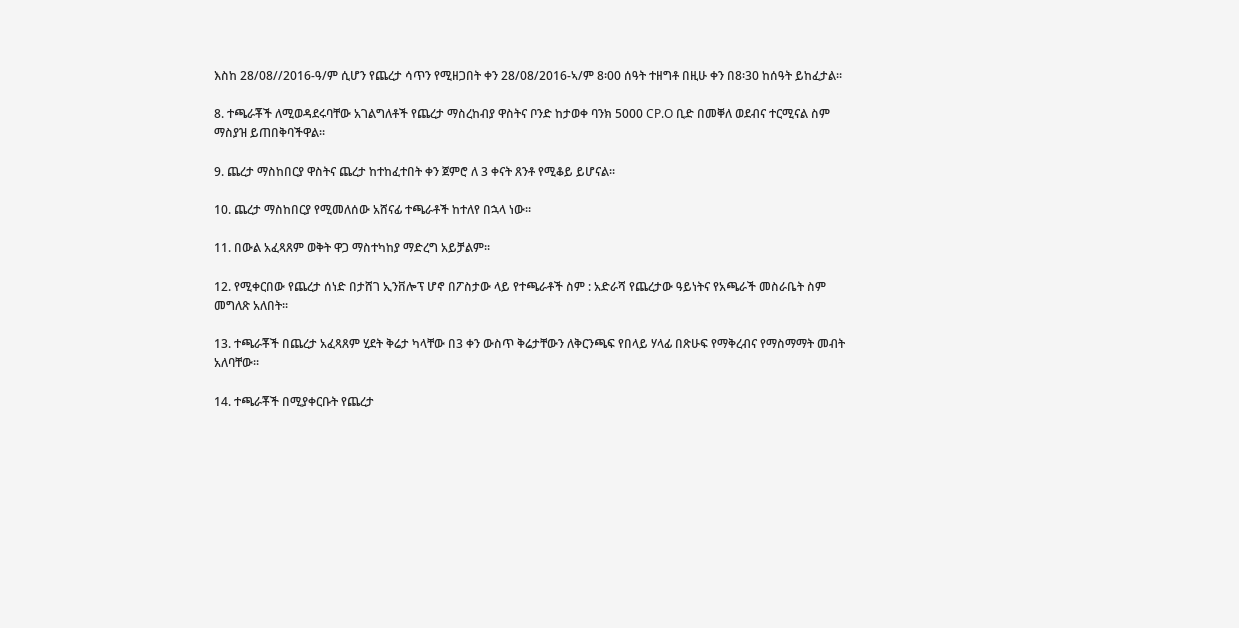እስከ 28/08//2016-ዓ/ም ሲሆን የጨረታ ሳጥን የሚዘጋበት ቀን 28/08/2016-ኣ/ም 8፡00 ሰዓት ተዘግቶ በዚሁ ቀን በ8፡30 ከሰዓት ይከፈታል፡፡

8. ተጫራቾች ለሚወዳደሩባቸው አገልግለቶች የጨረታ ማስረከብያ ዋስትና ቦንድ ከታወቀ ባንክ 5000 CP.O ቢድ በመቐለ ወደብና ተርሚናል ስም ማስያዝ ይጠበቅባችዋል፡፡

9. ጨረታ ማስከበርያ ዋስትና ጨረታ ከተከፈተበት ቀን ጀምሮ ለ 3 ቀናት ጸንቶ የሚቆይ ይሆናል፡፡

10. ጨረታ ማስከበርያ የሚመለሰው አሸናፊ ተጫራቶች ከተለየ በኋላ ነው፡፡

11. በውል አፈጻጸም ወቅት ዋጋ ማስተካከያ ማድረግ አይቻልም፡፡

12. የሚቀርበው የጨረታ ሰነድ በታሸገ ኢንቨሎፕ ሆኖ በፖስታው ላይ የተጫራቶች ስም : አድራሻ የጨረታው ዓይነትና የአጫራች መስራቤት ስም መግለጽ አለበት፡፡

13. ተጫራቾች በጨረታ አፈጻጸም ሂደት ቅሬታ ካላቸው በ3 ቀን ውስጥ ቅሬታቸውን ለቅርንጫፍ የበላይ ሃላፊ በጽሁፍ የማቅረብና የማስማማት መብት አለባቸው፡፡

14. ተጫራቾች በሚያቀርቡት የጨረታ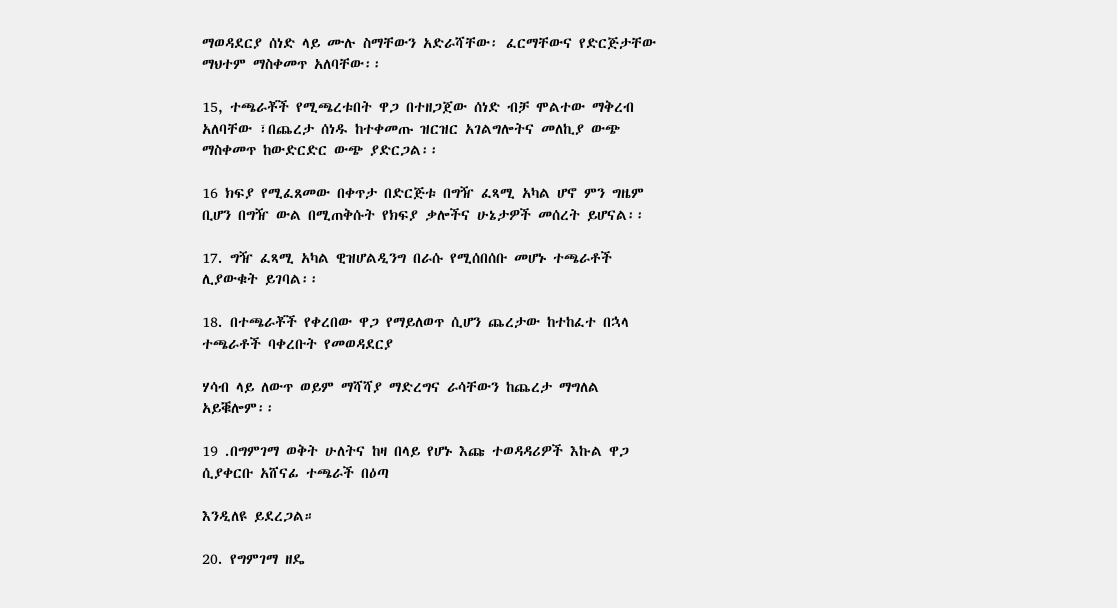ማወዳደርያ ሰነድ ላይ ሙሉ ስማቸውን አድራሻቸው፡ ፈርማቸውና የድርጅታቸው ማህተም ማስቀመጥ አለባቸው፡፡

15, ተጫራቾች የሚጫረቱበት ዋጋ በተዘጋጀው ሰነድ ብቻ ሞልተው ማቅረብ አለባቸው ፣በጨረታ ሰነዱ ከተቀመጡ ዝርዝር አገልግሎትና መለኪያ ውጭ ማስቀመጥ ከውድርድር ውጭ ያድርጋል፡፡

16 ክፍያ የሚፈጸመው በቀጥታ በድርጅቱ በግዥ ፈጻሚ አካል ሆኖ ምን ግዜም ቢሆን በግዥ ውል በሚጠቅሱት የክፍያ ቃሎችና ሁኔታዎች መሰረት ይሆናል፡፡

17. ግዥ ፈጻሚ አካል ዊዝሆልዲንግ በራሱ የሚሰበሰቡ መሆኑ ተጫራቶች ሊያውቁት ይገባል፡፡

18. በተጫራቾች የቀረበው ዋጋ የማይለወጥ ሲሆን ጨረታው ከተከፈተ በኋላ ተጫራቶች ባቀረቡት የመወዳደርያ

ሃሳብ ላይ ለውጥ ወይም ማሻሻያ ማድረግና ራሳቸውን ከጨረታ ማግለል አይቑሎም፡፡

19 .በግምገማ ወቅት ሁለትና ከዛ በላይ የሆኑ እጩ ተወዳዳሪዎች እኩል ዋጋ ሲያቀርቡ አሸናፊ ተጫራች በዕጣ

እንዲለዩ ይደረጋል።

20. የግምገማ ዘዴ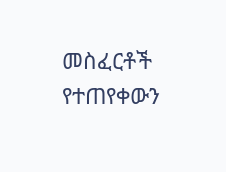መስፈርቶች የተጠየቀውን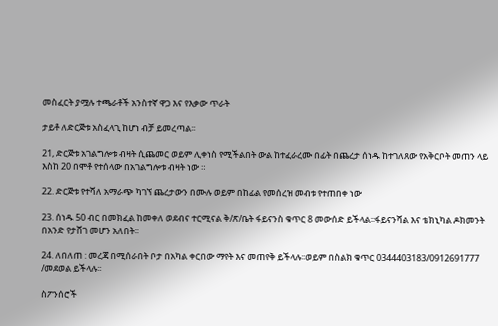መስፈርት ያሟሉ ተጫራቶች አንስተኛ ዋጋ እና የእቃው ጥራት

ታይቶ ለድርጅቱ አስፈላጊ ከሆነ ብቻ ይመረጣል፡፡

21, ድርጅቱ አገልግሎቱ ብዛት ሲጨመር ወይም ሊቀነስ የሚችልበት ውል ከተፈራረሙ በፊት በጨረታ ሰነዱ ከተገለጸው የአቅርቦት መጠን ላይ እስከ 20 በሞቶ የተሰላው በአገልግሎቱ ብዛት ነው ።

22. ድርጅቱ የተሻለ አማራጭ ካገኘ ጨረታውን በሙሉ ወይም በከፊል የመሰረዝ መብቱ የተጠበቀ ነው

23. ሰነዱ 50 ብር በመክፈል ከመቀለ ወደብና ተርሚናል ቅ/ጽ/ቤት ፋይናንስ ቁጥር 8 መውሰድ ይችላል፡፡ፋይናንሻል እና ቴክኒካል ዶክመንት በአንድ የታሸገ መሆን አለበት፡፡

24. ለበለጠ : መረጃ በሚሰራበት ቦታ በአካል ቀርበው ማየት እና መጠየቅ ይችላሉ፡፡ወይም በስልክ ቁጥር 0344403183/0912691777 /መደወል ይችላሉ፡፡

ስፖንሰሮች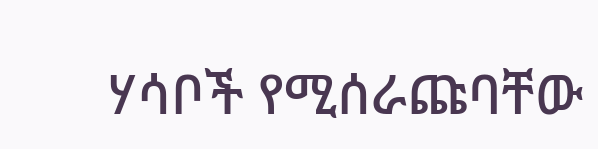ሃሳቦች የሚሰራጩባቸው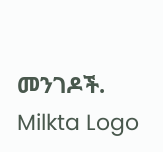መንገዶች.
Milkta Logo